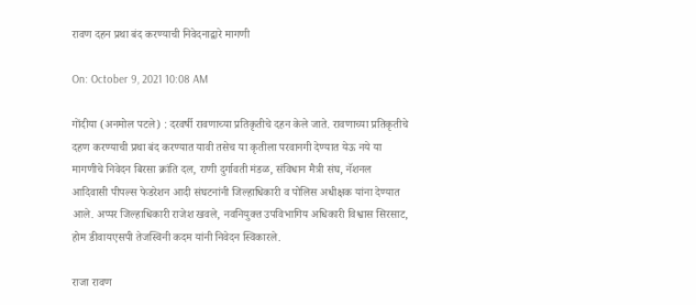रावण दहन प्रथा बंद करण्याची निवेदनाद्वारे मागणी

On: October 9, 2021 10:08 AM

गोंदीया (अनमोल पटले) : दरवर्षी रावणाच्या प्रतिकृतीचे दहन केले जाते. रावणाच्या प्रतिकृतीचे दहण करण्याची प्रथा बंद करण्यात यावी तसेच या कृतीला परवानगी देण्यात येऊ नये या मागणीचे निवेदन बिरसा क्रांति दल, राणी दुर्गावती मंडळ, संविधान मैत्री संघ, नॅशनल आदिवासी पीपल्स फेडरेशन आदी संघटनांनी जिल्हाधिकारी व पोलिस अधीक्षक यांना देण्यात आले. अप्पर जिल्हाधिकारी राजेश खवले, नवनियुक्त उपविभागिय अधिकारी विश्वास सिरसाट, होम डीवायएसपी तेजस्विनी कदम यांनी निवेदन स्विकारले.

राजा रावण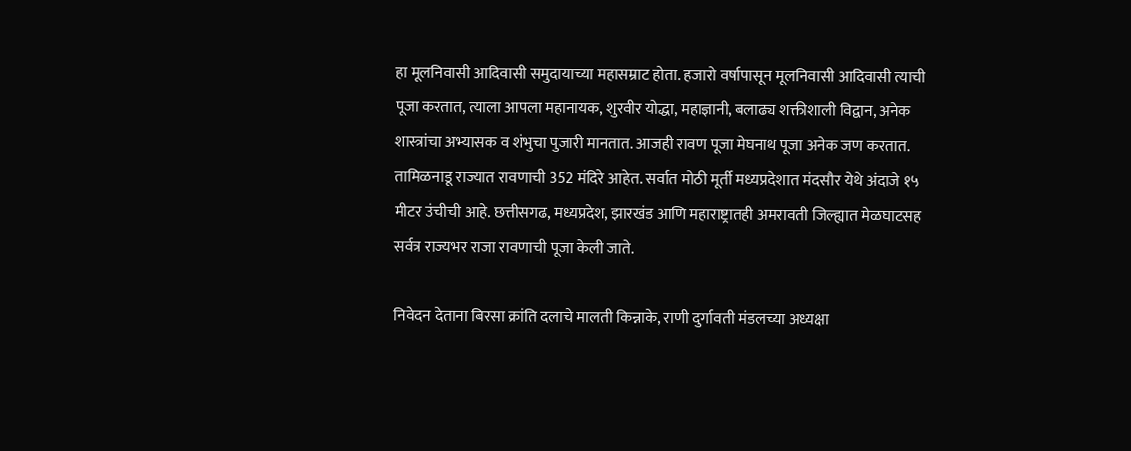हा मूलनिवासी आदिवासी समुदायाच्या महासम्राट होता. हजारो वर्षापासून मूलनिवासी आदिवासी त्याची पूजा करतात, त्याला आपला महानायक, शुरवीर योद्धा, महाज्ञानी, बलाढ्य शक्तीशाली विद्वान, अनेक शास्त्रांचा अभ्यासक व शंभुचा पुजारी मानतात. आजही रावण पूजा मेघनाथ पूजा अनेक जण करतात. तामिळनाडू राज्यात रावणाची 352 मंदिरे आहेत. सर्वात मोठी मूर्ती मध्यप्रदेशात मंदसौर येथे अंदाजे १५ मीटर उंचीची आहे. छत्तीसगढ, मध्यप्रदेश, झारखंड आणि महाराष्ट्रातही अमरावती जिल्ह्यात मेळघाटसह सर्वत्र राज्यभर राजा रावणाची पूजा केली जाते.

निवेदन देताना बिरसा क्रांति दलाचे मालती किन्नाके, राणी दुर्गावती मंडलच्या अध्यक्षा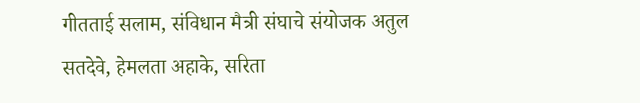गीतताई सलाम, संविधान मैत्री संघाचे संयोजक अतुल सतदेवे, हेमलता अहाके, सरिता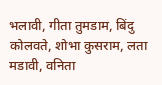भलावी, गीता तुमडाम, बिंदु कोलवते, शोभा कुसराम, लता मडावी, वनिता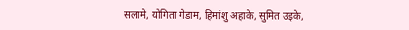सलामे, योगिता गेडाम, हिमांशु अहाके, सुमित उइके,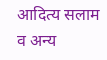आदित्य सलाम व अन्य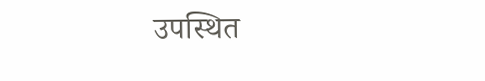उपस्थित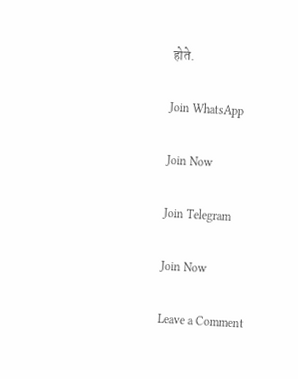होते.

Join WhatsApp

Join Now

Join Telegram

Join Now

Leave a Comment